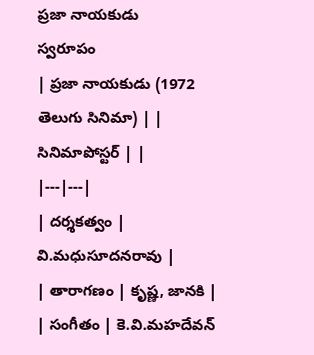ప్రజా నాయకుడు
స్వరూపం
| ప్రజా నాయకుడు (1972 తెలుగు సినిమా) | |
సినిమాపోస్టర్ | |
|---|---|
| దర్శకత్వం | వి.మధుసూదనరావు |
| తారాగణం | కృష్ణ, జానకి |
| సంగీతం | కె.వి.మహదేవన్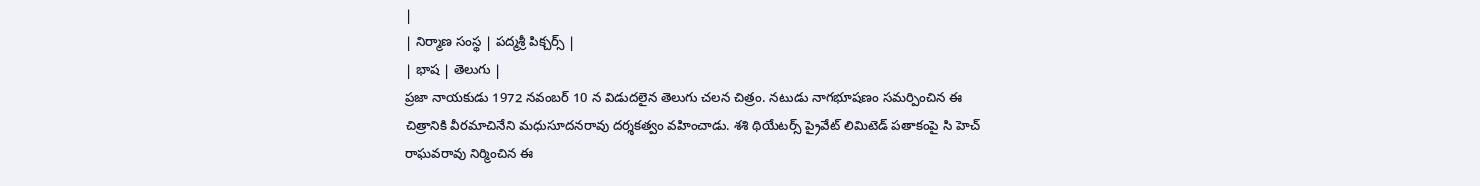|
| నిర్మాణ సంస్థ | పద్మశ్రీ పిక్చర్స్ |
| భాష | తెలుగు |
ప్రజా నాయకుడు 1972 నవంబర్ 10 న విడుదలైన తెలుగు చలన చిత్రం. నటుడు నాగభూషణం సమర్పించిన ఈ చిత్రానికి వీరమాచినేని మధుసూదనరావు దర్శకత్వం వహించాడు. శశి థియేటర్స్ ప్రైవేట్ లిమిటెడ్ పతాకంపై సి హెచ్ రాఘవరావు నిర్మించిన ఈ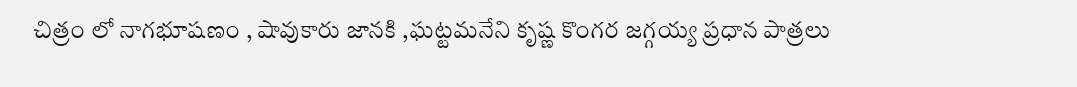చిత్రం లో నాగభూషణం , షావుకారు జానకి ,ఘట్టమనేని కృష్ణ కొంగర జగ్గయ్య ప్రధాన పాత్రలు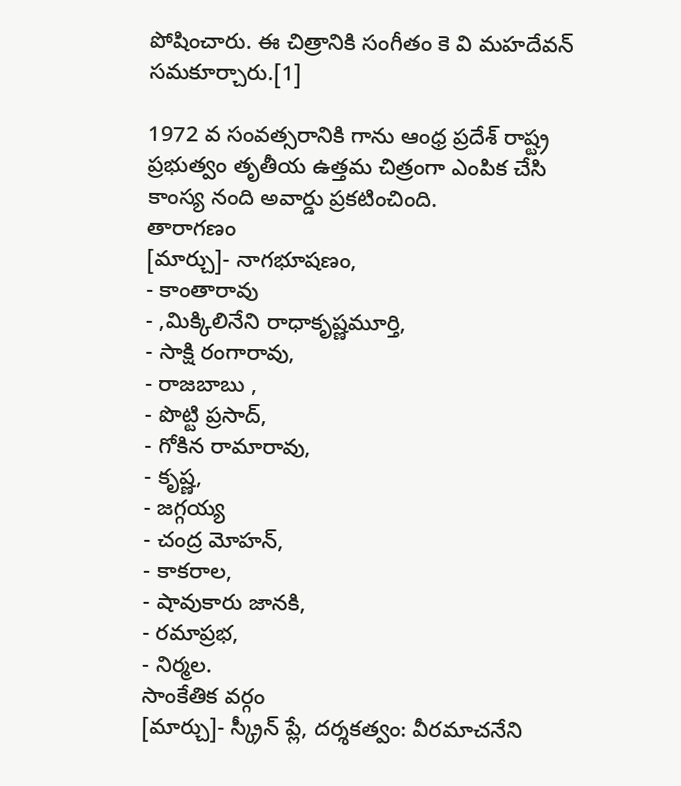పోషించారు. ఈ చిత్రానికి సంగీతం కె వి మహదేవన్ సమకూర్చారు.[1]

1972 వ సంవత్సరానికి గాను ఆంధ్ర ప్రదేశ్ రాష్ట్ర ప్రభుత్వం తృతీయ ఉత్తమ చిత్రంగా ఎంపిక చేసి కాంస్య నంది అవార్డు ప్రకటించింది.
తారాగణం
[మార్చు]- నాగభూషణం,
- కాంతారావు
- ,మిక్కిలినేని రాధాకృష్ణమూర్తి,
- సాక్షి రంగారావు,
- రాజబాబు ,
- పొట్టి ప్రసాద్,
- గోకిన రామారావు,
- కృష్ణ,
- జగ్గయ్య
- చంద్ర మోహన్,
- కాకరాల,
- షావుకారు జానకి,
- రమాప్రభ,
- నిర్మల.
సాంకేతిక వర్గం
[మార్చు]- స్క్రీన్ ప్లే, దర్శకత్వం: వీరమాచనేని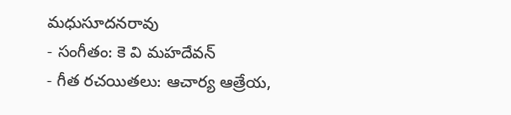మధుసూదనరావు
- సంగీతం: కె వి మహదేవన్
- గీత రచయితలు: ఆచార్య ఆత్రేయ,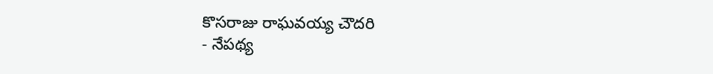కొసరాజు రాఘవయ్య చౌదరి
- నేపథ్య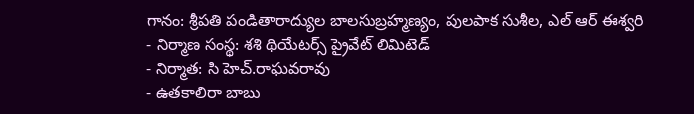గానం: శ్రీపతి పండితారాద్యుల బాలసుబ్రహ్మణ్యం, పులపాక సుశీల, ఎల్ ఆర్ ఈశ్వరి
- నిర్మాణ సంస్థ: శశి థియేటర్స్ ప్రైవేట్ లిమిటెడ్
- నిర్మాత: సి హెచ్.రాఘవరావు
- ఉతకాలిరా బాబు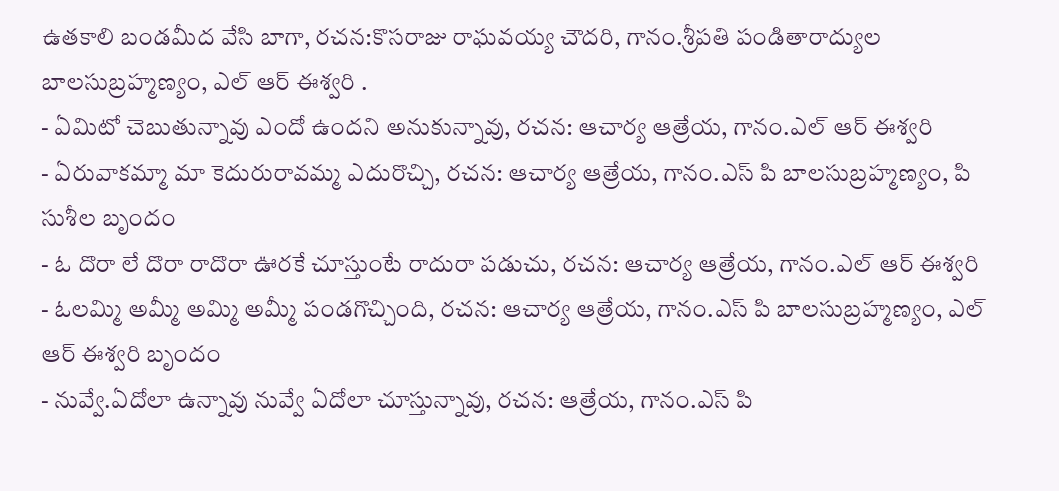ఉతకాలి బండమీద వేసి బాగా, రచన:కొసరాజు రాఘవయ్య చౌదరి, గానం.శ్రీపతి పండితారాద్యుల బాలసుబ్రహ్మణ్యం, ఎల్ ఆర్ ఈశ్వరి .
- ఏమిటో చెబుతున్నావు ఎందో ఉందని అనుకున్నావు, రచన: ఆచార్య ఆత్రేయ, గానం.ఎల్ ఆర్ ఈశ్వరి
- ఏరువాకమ్మా మా కెదురురావమ్మ ఎదురొచ్చి, రచన: ఆచార్య ఆత్రేయ, గానం.ఎస్ పి బాలసుబ్రహ్మణ్యం, పి సుశీల బృందం
- ఓ దొరా లే దొరా రాదొరా ఊరకే చూస్తుంటే రాదురా పడుచు, రచన: ఆచార్య ఆత్రేయ, గానం.ఎల్ ఆర్ ఈశ్వరి
- ఓలమ్మి అమ్మీ అమ్మి అమ్మీ పండగొచ్చింది, రచన: ఆచార్య ఆత్రేయ, గానం.ఎస్ పి బాలసుబ్రహ్మణ్యం, ఎల్ ఆర్ ఈశ్వరి బృందం
- నువ్వే.ఏదోలా ఉన్నావు నువ్వే ఏదోలా చూస్తున్నావు, రచన: ఆత్రేయ, గానం.ఎస్ పి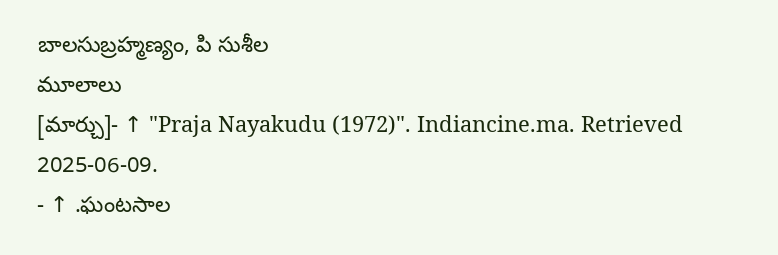బాలసుబ్రహ్మణ్యం, పి సుశీల
మూలాలు
[మార్చు]- ↑ "Praja Nayakudu (1972)". Indiancine.ma. Retrieved 2025-06-09.
- ↑ .ఘంటసాల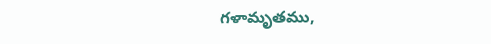గళామృతము,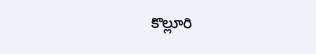కొల్లూరి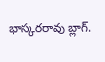భాస్కరరావు బ్లాగ్.